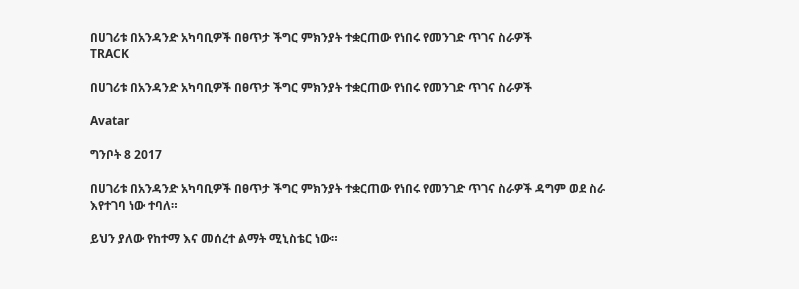በሀገሪቱ በአንዳንድ አካባቢዎች በፀጥታ ችግር ምክንያት ተቋርጠው የነበሩ የመንገድ ጥገና ስራዎች
TRACK

በሀገሪቱ በአንዳንድ አካባቢዎች በፀጥታ ችግር ምክንያት ተቋርጠው የነበሩ የመንገድ ጥገና ስራዎች

Avatar

ግንቦት 8 2017

በሀገሪቱ በአንዳንድ አካባቢዎች በፀጥታ ችግር ምክንያት ተቋርጠው የነበሩ የመንገድ ጥገና ስራዎች ዳግም ወደ ስራ እየተገባ ነው ተባለ።

ይህን ያለው የከተማ እና መሰረተ ልማት ሚኒስቴር ነው።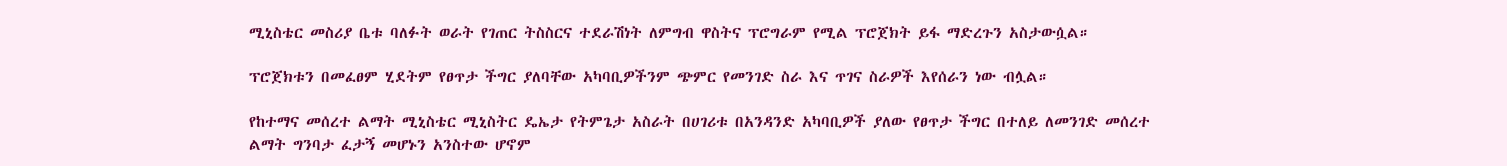ሚኒስቴር መስሪያ ቤቱ ባለፉት ወራት የገጠር ትስስርና ተደራሽነት ለምግብ ዋስትና ፕሮግራም የሚል ፕሮጀክት ይፋ ማድረጉን አስታውሷል።

ፕሮጀክቱን በመፈፀም ሂደትም የፀጥታ ችግር ያለባቸው አካባቢዎችንም ጭምር የመንገድ ስራ እና ጥገና ስራዎች እየሰራን ነው ብሏል።

የከተማና መሰረተ ልማት ሚኒስቴር ሚኒስትር ዴኤታ የትምጌታ አስራት በሀገሪቱ በአንዳንድ አካባቢዎች ያለው የፀጥታ ችግር በተለይ ለመንገድ መሰረተ ልማት ግንባታ ፈታኝ መሆኑን አንስተው ሆኖም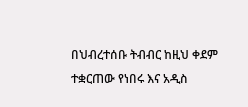በህብረተሰቡ ትብብር ከዚህ ቀደም ተቋርጠው የነበሩ እና አዲስ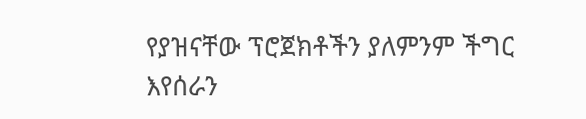የያዝናቸው ፕሮጀክቶችን ያለምንም ችግር እየሰራን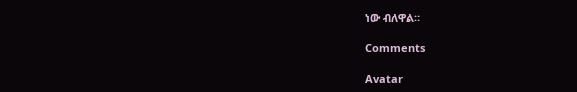ነው ብለዋል።

Comments

Avatar